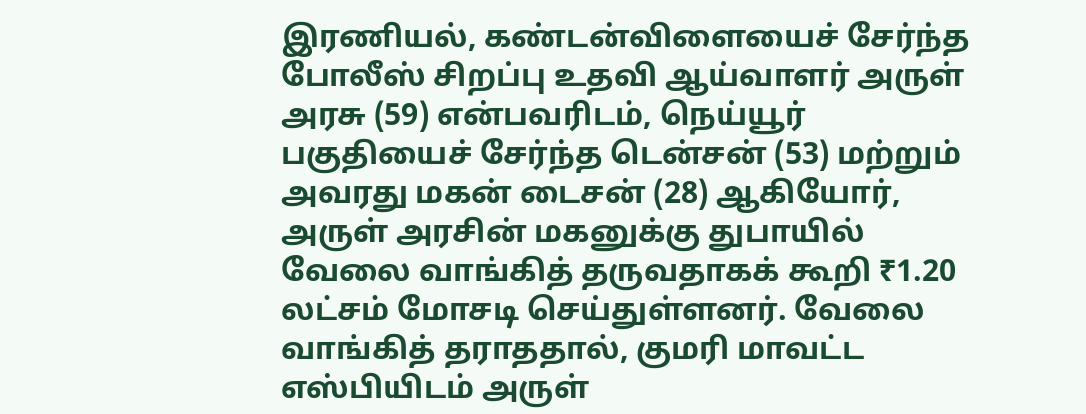இரணியல், கண்டன்விளையைச் சேர்ந்த போலீஸ் சிறப்பு உதவி ஆய்வாளர் அருள் அரசு (59) என்பவரிடம், நெய்யூர் பகுதியைச் சேர்ந்த டென்சன் (53) மற்றும் அவரது மகன் டைசன் (28) ஆகியோர், அருள் அரசின் மகனுக்கு துபாயில் வேலை வாங்கித் தருவதாகக் கூறி ₹1.20 லட்சம் மோசடி செய்துள்ளனர். வேலை வாங்கித் தராததால், குமரி மாவட்ட எஸ்பியிடம் அருள்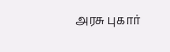அரசு புகார்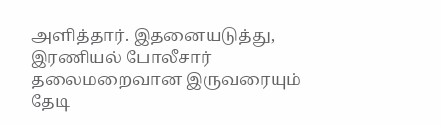அளித்தார். இதனையடுத்து, இரணியல் போலீசார் தலைமறைவான இருவரையும் தேடி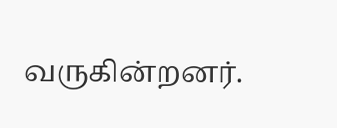வருகின்றனர்.